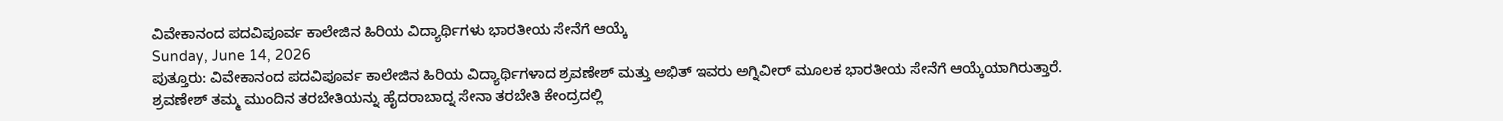ವಿವೇಕಾನಂದ ಪದವಿಪೂರ್ವ ಕಾಲೇಜಿನ ಹಿರಿಯ ವಿದ್ಯಾರ್ಥಿಗಳು ಭಾರತೀಯ ಸೇನೆಗೆ ಆಯ್ಕೆ
Sunday, June 14, 2026
ಪುತ್ತೂರು: ವಿವೇಕಾನಂದ ಪದವಿಪೂರ್ವ ಕಾಲೇಜಿನ ಹಿರಿಯ ವಿದ್ಯಾರ್ಥಿಗಳಾದ ಶ್ರವಣೇಶ್ ಮತ್ತು ಅಭಿತ್ ಇವರು ಅಗ್ನಿವೀರ್ ಮೂಲಕ ಭಾರತೀಯ ಸೇನೆಗೆ ಆಯ್ಕೆಯಾಗಿರುತ್ತಾರೆ.
ಶ್ರವಣೇಶ್ ತಮ್ಮ ಮುಂದಿನ ತರಬೇತಿಯನ್ನು ಹೈದರಾಬಾದ್ನ ಸೇನಾ ತರಬೇತಿ ಕೇಂದ್ರದಲ್ಲಿ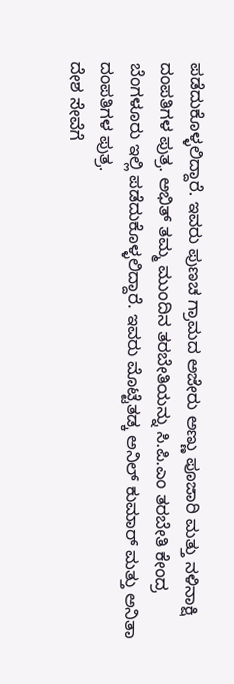ಪಡೆದುಕೊಳ್ಳಲಿದ್ದಾರೆ. ಇವರು ಪುಣಚ ಗ್ರಾಮದ ಅಜೇರು ಅಣ್ಣು ಪೂಜಾರಿ ಮತ್ತು ನಳಿನಾಕ್ಷಿ ದಂಪತಿಗಳ ಪುತ್ರ. ಅಭಿತ್ ತಮ್ಮ ಮುಂದಿನ ತರಬೇತಿಯನ್ನು ಸಿ.ಪಿ.ಎಂ ತರಬೇತಿ ಕೇಂದ್ರ ಬೆಂಗಳೂರು ಇಲ್ಲಿ ಪಡೆದುಕೊಳ್ಳಲಿದ್ದಾರೆ. ಇವರು ಮೊಟ್ಟೆತಡ್ಕ ಅನಿಲ್ ಕುಮಾರ್ ಮತ್ತು ಅನಿತಾ ದಂಪತಿಗಳ ಪುತ್ರ.
ದೇಶ ಸೇವೆಗೆ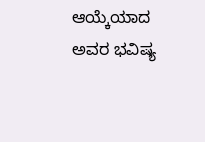ಆಯ್ಕೆಯಾದ ಅವರ ಭವಿಷ್ಯ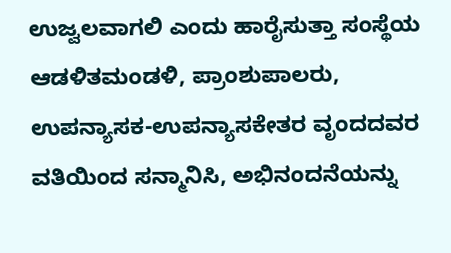ಉಜ್ವಲವಾಗಲಿ ಎಂದು ಹಾರೈಸುತ್ತಾ ಸಂಸ್ಥೆಯ ಆಡಳಿತಮಂಡಳಿ, ಪ್ರಾಂಶುಪಾಲರು, ಉಪನ್ಯಾಸಕ-ಉಪನ್ಯಾಸಕೇತರ ವೃಂದದವರ ವತಿಯಿಂದ ಸನ್ಮಾನಿಸಿ, ಅಭಿನಂದನೆಯನ್ನು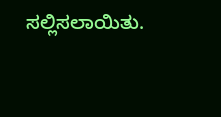ಸಲ್ಲಿಸಲಾಯಿತು.